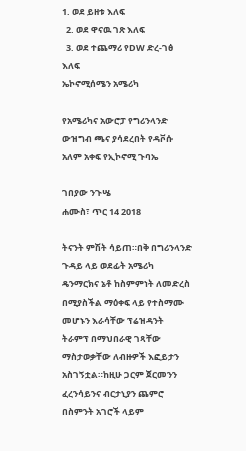1. ወደ ይዘቱ እለፍ
  2. ወደ ዋናዉ ገጽ እለፍ
  3. ወደ ተጨማሪ የDW ድረ-ገፅ እለፍ
ኤኮኖሚሰሜን አሜሪካ

የአሜሪካና አውሮፓ የግሪንላንድ ውዝግብ ጫና ያሳደረበት የዳቮሱ አለም አቀፍ የኢኮኖሚ ጉባኤ

ገበያው ንጉሤ
ሐሙስ፣ ጥር 14 2018

ትናንት ምሽት ሳይጠ።በቅ በግሪንላንድ ጉዳይ ላይ ወደፊት አሜሪካ ዴንማርክና ኔቶ ከስምምነት ለመድረስ በሚያስችል ማዕቀፍ ላይ የተስማሙ መሆኑን እራሳቸው ፕሬዝዳንት ትራምፕ በማህበራዊ ገጻቸው ማስታወቃቸው ለብዙዎች እፎይታን አስገኝቷል።ከዚሁ ጋርም ጀርመንን ፈረንሳይንና ብርታኒያን ጨምሮ በስምንት አገሮች ላይም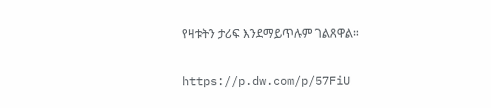የዛቱትን ታሪፍ እንደማይጥሉም ገልጸዋል።

https://p.dw.com/p/57FiU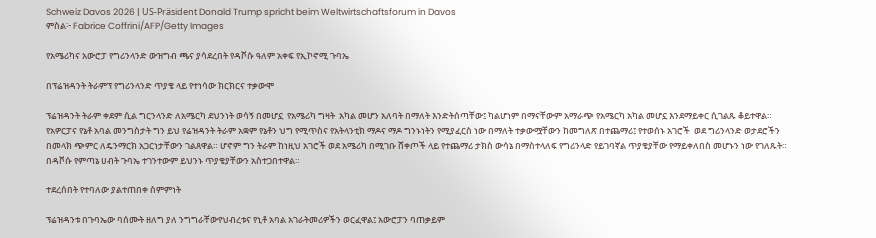Schweiz Davos 2026 | US-Präsident Donald Trump spricht beim Weltwirtschaftsforum in Davos
ምስል፦ Fabrice Coffrini/AFP/Getty Images

የአሜሪካና አውሮፓ የግሪንላንድ ውዝግብ ጫና ያሳደረበት የዳቮሱ ዓለም አቀፍ የኢኮኖሚ ጉባኤ

በፕሬዝዳንት ትራምፕ የግሪንላንድ ጥያቄ ላይ የተነሳው ክርክርና ተቃውሞ

ፕሬዝዳንት ትራም ቀደም ሲል ግርንላንድ ለአሜርካ ደህንነት ወሳኝ በመሆኗ  የአሜሪካ ግዛት  አካል መሆን አለባት በማለት እንድትሰጣቸው፤ ካልሆነም በማናቸውም አማራጭ የአሜርካ አካል መሆኗ እንደማይቀር ሲገልጹ ቆይተዋል። የአዎርፓና የኔቶ አባል መንግስታት ግን ይህ የሬዝዳንት ትራም አቋም የኔቶን ህግ የሚጥስና የአትላንቲክ ማዶና ማዶ ግንኑነትን የሚያፈርስ ነው በማለት ተቃውሟቸውን ከመግለጽ በተጨማሪ፤ የተወሰኑ አገሮች  ወደ ግሪንላንድ ወታደሮችን በመላክ ጭምር ለዴንማርክ አጋርነታቸውን ገልጸዋል። ሆኖም ግን ትራም ከነዚህ አገሮች ወደ አሜሪካ በሚገቡ ሸቀጦች ላይ የተጨማሪ ታክስ ውሳኔ በማስተላለፍ የግሪንላድ የይገባኛል ጥያቄያቸው የማይቀለበስ መሆኑን ነው የገለጹት። በዳቮሱ የምጣኔ ሀብት ጉባኤ ተገንተውም ይህንኑ ጥያቄያቸውን አስተጋበተዋል።

ተደረሰበት የተባለው ያልተጠበቀ ስምምነት

ፕሬዝዳንቱ በጉባኤው ባሰሙት ዘለግ ያለ ንግግራቸውየህብረቱና የኒቶ አባል አገራትመሪዎችን ወርፈዋል፤ አውሮፓን ባጠቃይም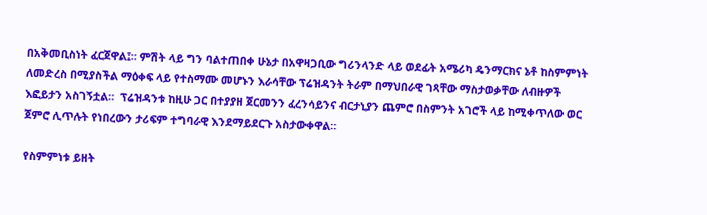በአቅመቢስነት ፈርጀዋል፤። ምሽት ላይ ግን ባልተጠበቀ ሁኔታ በአዋዛጋቢው ግሪንላንድ ላይ ወደፊት አሜሪካ ዴንማርክና ኔቶ ከስምምነት ለመድረስ በሚያስችል ማዕቀፍ ላይ የተስማሙ መሆኑን እራሳቸው ፕሬዝዳንት ትራም በማህበራዊ ገጻቸው ማስታወቃቸው ለብዙዎች እፎይታን አስገኝቷል።  ፕሬዝዳንቱ ከዚሁ ጋር በተያያዘ ጀርመንን ፈረንሳይንና ብርታኒያን ጨምሮ በስምንት አገሮች ላይ ከሚቀጥለው ወር ጀምሮ ሊጥሉት የነበረውን ታሪፍም ተግባራዊ እንደማይደርጉ አስታውቀዋል።

የስምምነቱ ይዘት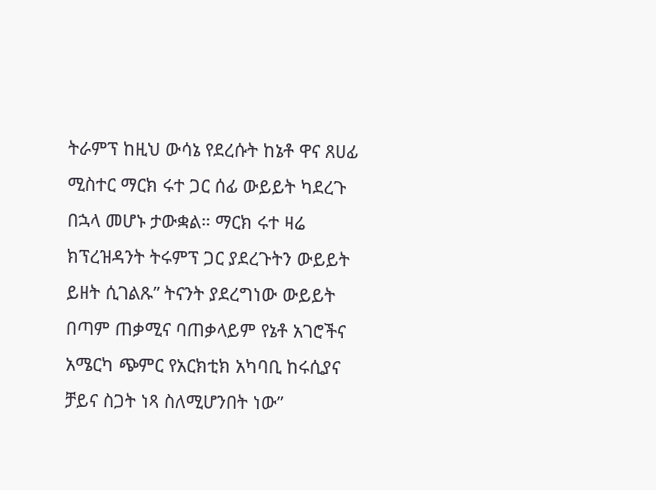ትራምፕ ከዚህ ውሳኔ የደረሱት ከኔቶ ዋና ጸሀፊ ሚስተር ማርክ ሩተ ጋር ሰፊ ውይይት ካደረጉ በኋላ መሆኑ ታውቋል። ማርክ ሩተ ዛሬ ክፕረዝዳንት ትሩምፕ ጋር ያደረጉትን ውይይት ይዘት ሲገልጹ” ትናንት ያደረግነው ውይይት በጣም ጠቃሚና ባጠቃላይም የኔቶ አገሮችና አሜርካ ጭምር የአርክቲክ አካባቢ ከሩሲያና ቻይና ስጋት ነጻ ስለሚሆንበት ነው”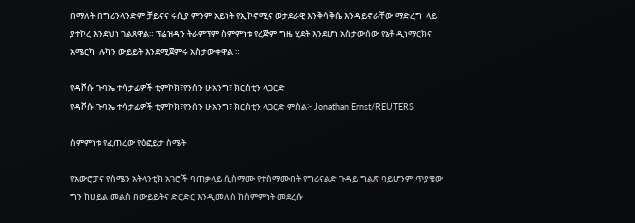በማለት በግሪንላንድም ቻይናና ሩሲያ ምንም አይነት የኢኮኖሚና ወታደራዊ እንቅሳቅሴ እንዳይኖራቸው ማድረግ  ላይ ያተኮረ እንደህነ ገልጸዋል። ፕሬዝዳን ትራምፕም ስምምነቱ የረጅም ግዜ ሂደት እንደሆነ አስታውሰው የኔቶ ዲነማርክና አሜርካ  ሉካን ውይይት እንደሚጀምሩ አስታውቀዋል ።

የዳቮሱ ጉባኤ ተሳታፊዎች ቲምኮክ፣የንሰን ሁአንግ፣ ክርስቲን ላጋርድ
የዳቮሱ ጉባኤ ተሳታፊዎች ቲምኮክ፣የንሰን ሁአንግ፣ ክርስቲን ላጋርድ ምስል፦ Jonathan Ernst/REUTERS

ስምምነቱ የፈጠረው የዕፎይታ ስሜት

የአውሮፓና የስሜን አትላንቲክ አገሮች ባጠቃላይ ሲስማሙ የተስማሙበት የግሪናልድ ጉዳይ ግልጽ ባይሆንም ጥያቄው ግን ከሀይል መልስ በውይይትና ድርድር እንዲመለስ ከስምምነት መደረሱ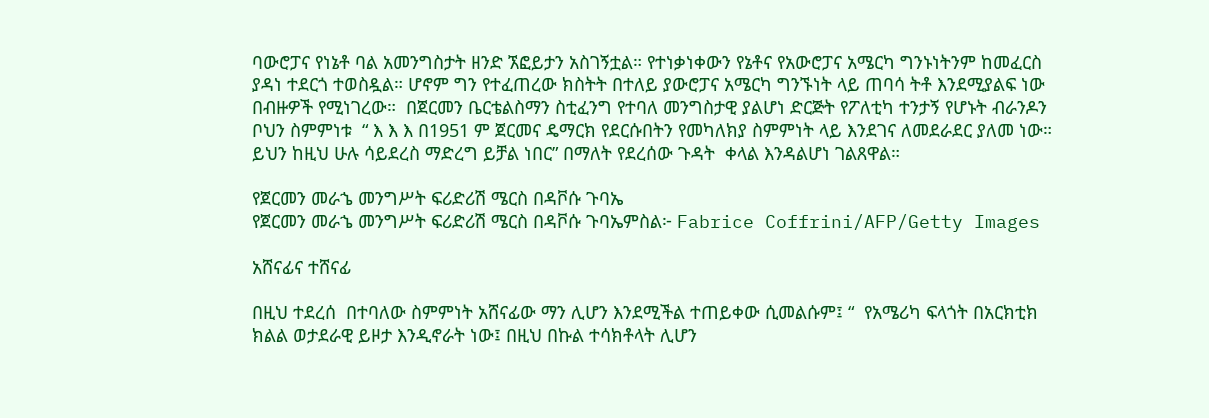ባውሮፓና የነኔቶ ባል አመንግስታት ዘንድ ኧፎይታን አስገኝቷል። የተነቃነቀውን የኔቶና የአውሮፓና አሜርካ ግንኑነትንም ከመፈርስ ያዳነ ተደርጎ ተወስዷል። ሆኖም ግን የተፈጠረው ክስትት በተለይ ያውሮፓና አሜርካ ግንኙነት ላይ ጠባሳ ትቶ እንደሚያልፍ ነው በብዙዎች የሚነገረው።  በጀርመን ቤርቴልስማን ስቲፈንግ የተባለ መንግስታዊ ያልሆነ ድርጅት የፖለቲካ ተንታኝ የሆኑት ብራንዶን ቦህን ስምምነቱ  “ እ እ እ በ1951 ም ጀርመና ዴማርክ የደርሱበትን የመካለክያ ስምምነት ላይ እንደገና ለመደራደር ያለመ ነው። ይህን ከዚህ ሁሉ ሳይደረስ ማድረግ ይቻል ነበር” በማለት የደረሰው ጉዳት  ቀላል እንዳልሆነ ገልጸዋል።

የጀርመን መራኄ መንግሥት ፍሪድሪሽ ሜርስ በዳቮሱ ጉባኤ
የጀርመን መራኄ መንግሥት ፍሪድሪሽ ሜርስ በዳቮሱ ጉባኤምስል፦ Fabrice Coffrini/AFP/Getty Images

አሸናፊና ተሸናፊ

በዚህ ተደረሰ  በተባለው ስምምነት አሸናፊው ማን ሊሆን እንደሚችል ተጠይቀው ሲመልሱም፤ “  የአሜሪካ ፍላጎት በአርክቲክ ክልል ወታደራዊ ይዞታ እንዲኖራት ነው፤ በዚህ በኩል ተሳክቶላት ሊሆን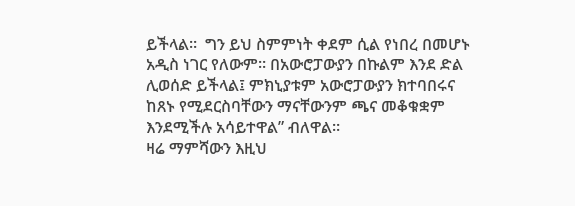ይችላል።  ግን ይህ ስምምነት ቀደም ሲል የነበረ በመሆኑ አዲስ ነገር የለውም። በአውሮፓውያን በኩልም እንደ ድል ሊወሰድ ይችላል፤ ምክኒያቱም አውሮፓውያን ክተባበሩና ከጸኑ የሚደርስባቸውን ማናቸውንም ጫና መቆቁቋም  እንደሚችሉ አሳይተዋል” ብለዋል።
ዛሬ ማምሻውን እዚህ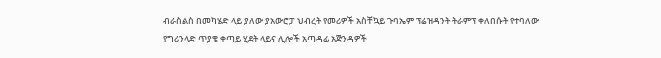ብራስልስ በመካሄድ ላይ ያለው ያአውሮፓ ህብረት የመሪዎች አስቸኳይ ጉባኤም ፕሬዝዳንት ትራምፕ ቀለበሱት የተባለው የግሪንላድ ጥያቄ ቀጣይ ሂደት ላይና ሊሎች አጣዳፊ አጅንዳዎች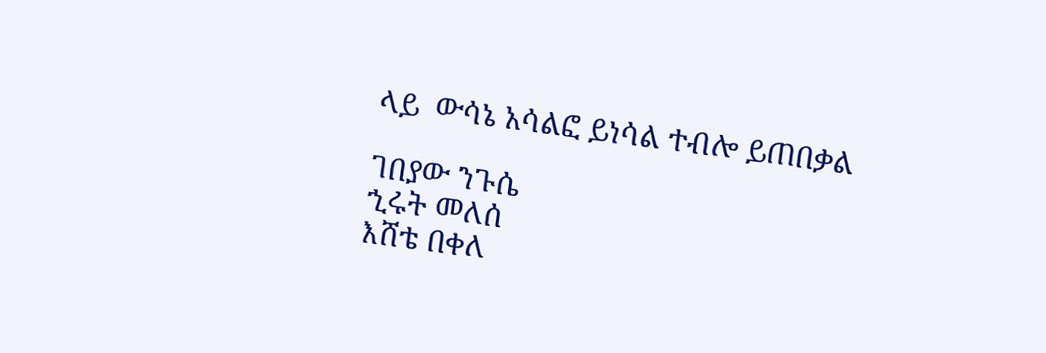ላይ  ውሳኔ አሳልፎ ይነሳል ተብሎ ይጠበቃል

ገበያው ንጉሴ
ኂሩት መለሰ
እሸቴ በቀለ